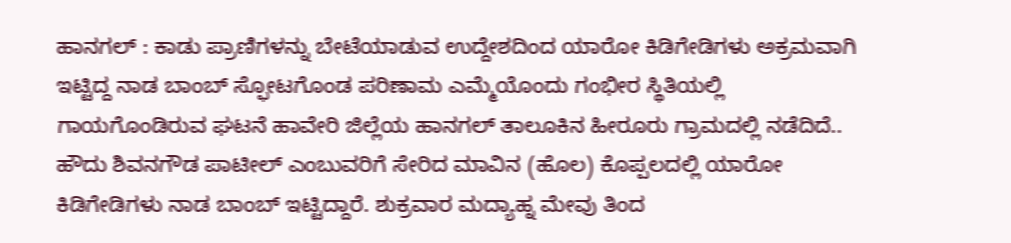ಹಾನಗಲ್ : ಕಾಡು ಪ್ರಾಣಿಗಳನ್ನು ಬೇಟೆಯಾಡುವ ಉದ್ದೇಶದಿಂದ ಯಾರೋ ಕಿಡಿಗೇಡಿಗಳು ಅಕ್ರಮವಾಗಿ ಇಟ್ಟಿದ್ದ ನಾಡ ಬಾಂಬ್ ಸ್ಫೋಟಗೊಂಡ ಪರಿಣಾಮ ಎಮ್ಮೆಯೊಂದು ಗಂಭೀರ ಸ್ಥಿತಿಯಲ್ಲಿ ಗಾಯಗೊಂಡಿರುವ ಘಟನೆ ಹಾವೇರಿ ಜಿಲ್ಲೆಯ ಹಾನಗಲ್ ತಾಲೂಕಿನ ಹೀರೂರು ಗ್ರಾಮದಲ್ಲಿ ನಡೆದಿದೆ..
ಹೌದು ಶಿವನಗೌಡ ಪಾಟೀಲ್ ಎಂಬುವರಿಗೆ ಸೇರಿದ ಮಾವಿನ (ಹೊಲ) ಕೊಪ್ಪಲದಲ್ಲಿ ಯಾರೋ ಕಿಡಿಗೇಡಿಗಳು ನಾಡ ಬಾಂಬ್ ಇಟ್ಟಿದ್ದಾರೆ. ಶುಕ್ರವಾರ ಮದ್ಯಾಹ್ನ ಮೇವು ತಿಂದ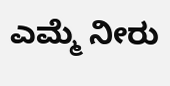ಎಮ್ಮೆ ನೀರು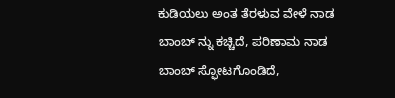ಕುಡಿಯಲು ಅಂತ ತೆರಳುವ ವೇಳೆ ನಾಡ ಬಾಂಬ್ ನ್ನು ಕಚ್ಚಿದೆ, ಪರಿಣಾಮ ನಾಡ ಬಾಂಬ್ ಸ್ಫೋಟಗೊಂಡಿದೆ,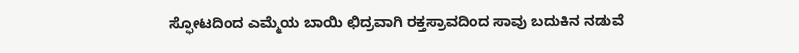ಸ್ಫೋಟದಿಂದ ಎಮ್ಮೆಯ ಬಾಯಿ ಛಿದ್ರವಾಗಿ ರಕ್ತಸ್ರಾವದಿಂದ ಸಾವು ಬದುಕಿನ ನಡುವೆ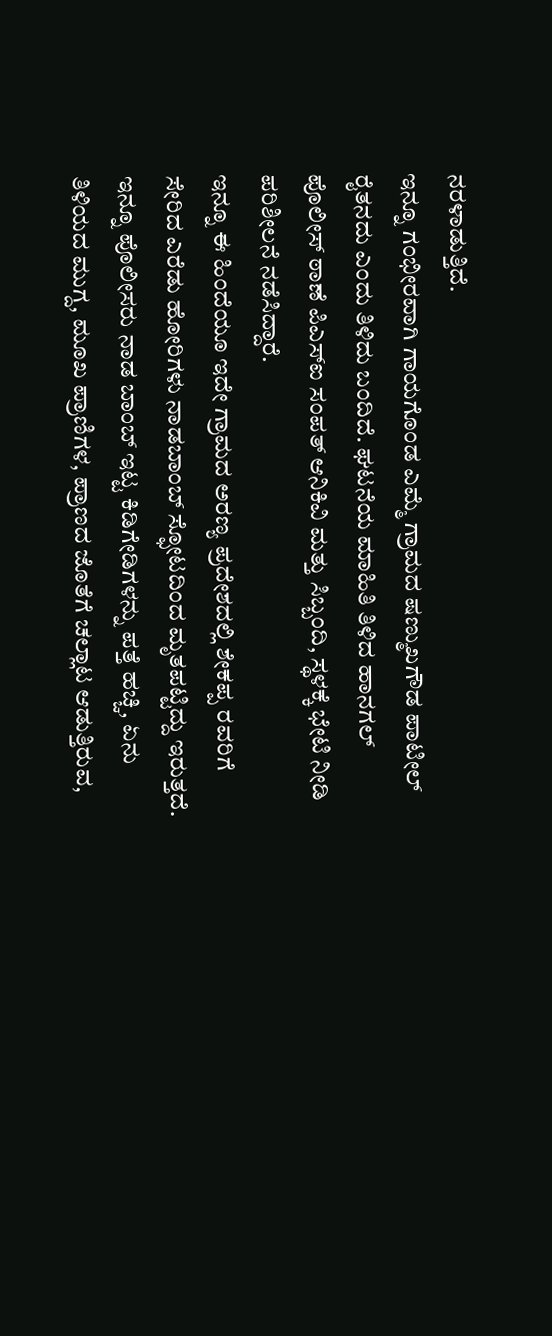ನರಳಾಡುತ್ತಿದೆ.
ಇನ್ನೂ ಗಂಭೀರವಾಗಿ ಗಾಯಗೊಂಡ ಎಮ್ಮೆ ಗ್ರಾಮದ ಷಣ್ಮುಖಗೌಡ ಪಾಟೀಲ್ ರೈತನದು ಎಂದು ತಿಳಿದು ಬಂದಿದೆ. ಘಟನೆಯ ಮಾಹಿತಿ ತಿಳಿದ ಹಾನಗಲ್ ಪೊಲೀಸ್ ಠಾಣೆ ಪಿಎಸ್ಐ ಸಂಪತ್ ಆನಿಕಿವಿ ಮತ್ತು ಸಿಬ್ಬಂದಿ, ಸ್ಥಳಕ್ಕೆ ಭೇಟಿ ನೀಡಿ ಪರಿಶೀಲನೆ ನಡೆಸಿದ್ದಾರೆ.
ಇನ್ನೂ ಈ ಹಿಂದೆಯೂ ಇದೇ ಗ್ರಾಮದ ಅರಣ್ಯ ಪ್ರದೇಶದಲ್ಲಿ ಶೇಕಪ್ಪ ರವರಿಗೆ ಸೇರಿದ ಎರೆಡು ಹೋರಿಗಳು ನಾಡಬಾಂಬ್ ಸ್ಫೋಟದಿಂದ ಮೃತಪಟ್ಟಿದ್ದು ಇರುತ್ತದೆ.
ಇನ್ನೂ ಪೊಲೀಸರು ನಾಡ ಬಾಂಬ್ ಇಟ್ಟ ಕಿಡಿಗೇಡಿಗಳನ್ನು ಪತ್ತೆ ಹಚ್ಚಿ, ಏನು ತಿಳಿಯದ ಮುಗ್ದ, ಮೂಖ ಪ್ರಾಣಿಗಳ, ಪ್ರಾಣದ ಜೊತೆಗೆ ಚಲ್ಲಾಟ ಆಡುತ್ತಿರುವ,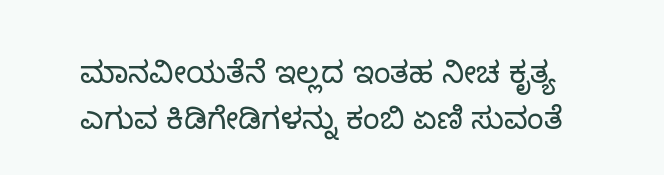ಮಾನವೀಯತೆನೆ ಇಲ್ಲದ ಇಂತಹ ನೀಚ ಕೃತ್ಯ ಎಗುವ ಕಿಡಿಗೇಡಿಗಳನ್ನು ಕಂಬಿ ಏಣಿ ಸುವಂತೆ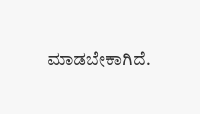ಮಾಡಬೇಕಾಗಿದೆ.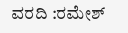ವರದಿ :ರಮೇಶ್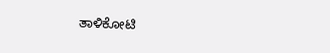ತಾಳಿಕೋಟಿ